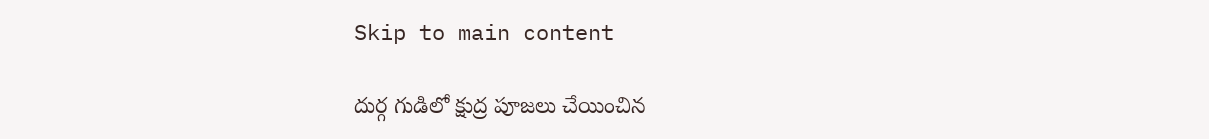Skip to main content

దుర్గ గుడిలో క్షుద్ర పూజలు చేయించిన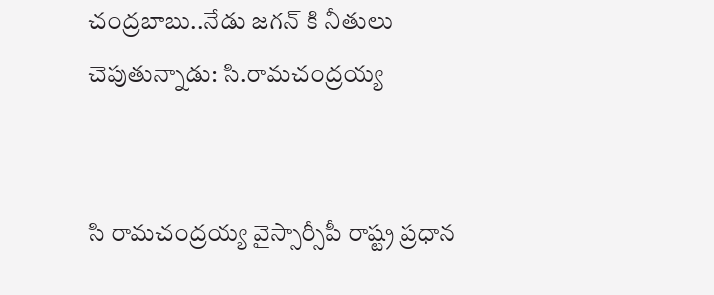చంద్రబాబు..నేడు జగన్ కి నీతులు చెపుతున్నాడు: సి.రామచంద్రయ్య


సి రామచంద్రయ్య వైస్సార్సీపీ రాష్ట్ర ప్రధాన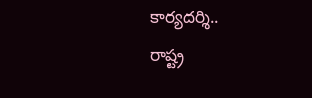కార్యదర్శి..
రాష్ట్ర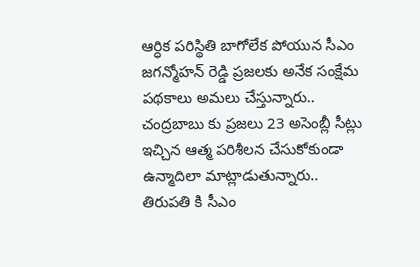ఆర్ధిక పరిస్థితి బాగోలేక పోయున సీఎం జగన్మోహన్ రెడ్డి ప్రజలకు అనేక సంక్షేమ పథకాలు అమలు చేస్తున్నారు..
చంద్రబాబు కు ప్రజలు 23 అసెంబ్లీ సీట్లు ఇచ్చిన ఆత్మ పరిశీలన చేసుకోకుండా ఉన్మాదిలా మాట్లాడుతున్నారు..
తిరుపతి కి సీఎం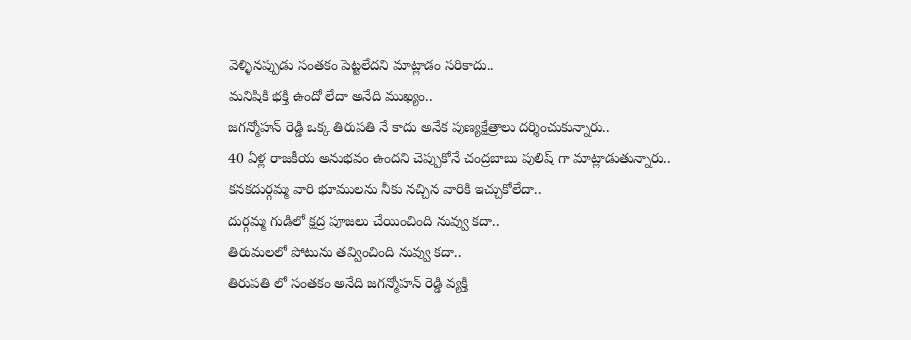వెళ్ళినప్పుడు సంతకం పెట్టలేదని మాట్లాడం సరికాదు..
మనిషికి భక్తి ఉందో లేదా అనేది ముఖ్యం..
జగన్మోహన్ రెడ్డి ఒక్క తిరుపతి నే కాదు అనేక పుణ్యక్షేత్రాలు దర్శించుకున్నారు..
40 ఏళ్ల రాజకీయ అనుభవం ఉందని చెప్పుకోనే చంద్రబాబు పులిష్ గా మాట్లాడుతున్నారు..
కనకదుర్గమ్మ వారి భూములను నీకు నచ్చిన వారికి ఇచ్చుకోలేదా..
దుర్గమ్మ గుడిలో క్షద్ర పూజలు చేయించింది నువ్వు కదా..
తిరుమలలో పోటును తవ్వించింది నువ్వు కదా..
తిరుపతి లో సంతకం అనేది జగన్మోహన్ రెడ్డి వ్యక్తి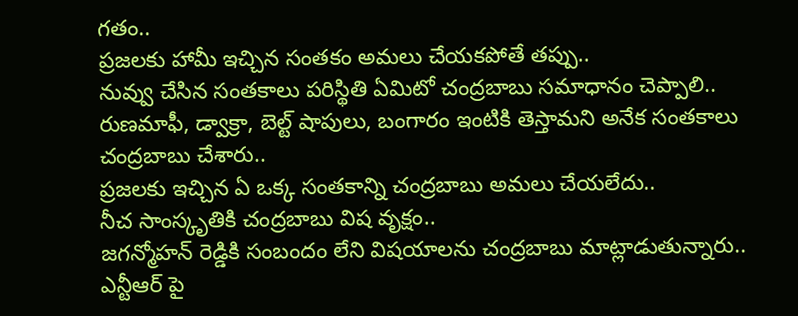గతం..
ప్రజలకు హామీ ఇచ్చిన సంతకం అమలు చేయకపోతే తప్పు..
నువ్వు చేసిన సంతకాలు పరిస్థితి ఏమిటో చంద్రబాబు సమాధానం చెప్పాలి..
రుణమాఫీ, డ్వాక్రా, బెల్ట్ షాపులు, బంగారం ఇంటికి తెస్తామని అనేక సంతకాలు చంద్రబాబు చేశారు..
ప్రజలకు ఇచ్చిన ఏ ఒక్క సంతకాన్ని చంద్రబాబు అమలు చేయలేదు..
నీచ సాంస్కృతికి చంద్రబాబు విష వృక్షం..
జగన్మోహన్ రెడ్డికి సంబందం లేని విషయాలను చంద్రబాబు మాట్లాడుతున్నారు..
ఎన్టీఆర్ పై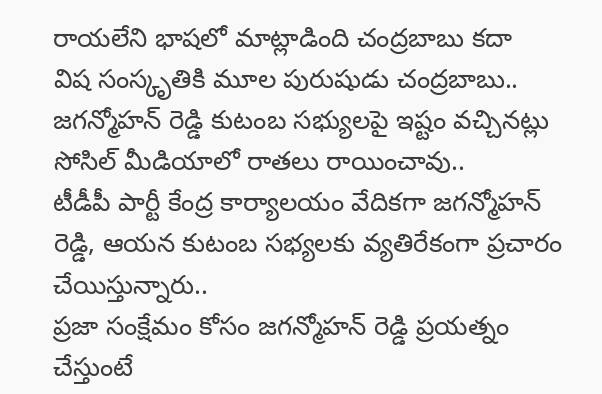రాయలేని భాషలో మాట్లాడింది చంద్రబాబు కదా
విష సంస్కృతికి మూల పురుషుడు చంద్రబాబు..
జగన్మోహన్ రెడ్డి కుటంబ సభ్యులపై ఇష్టం వచ్చినట్లు సోసిల్ మీడియాలో రాతలు రాయించావు..
టీడీపీ పార్టీ కేంద్ర కార్యాలయం వేదికగా జగన్మోహన్ రెడ్డి, ఆయన కుటంబ సభ్యలకు వ్యతిరేకంగా ప్రచారం చేయిస్తున్నారు..
ప్రజా సంక్షేమం కోసం జగన్మోహన్ రెడ్డి ప్రయత్నం చేస్తుంటే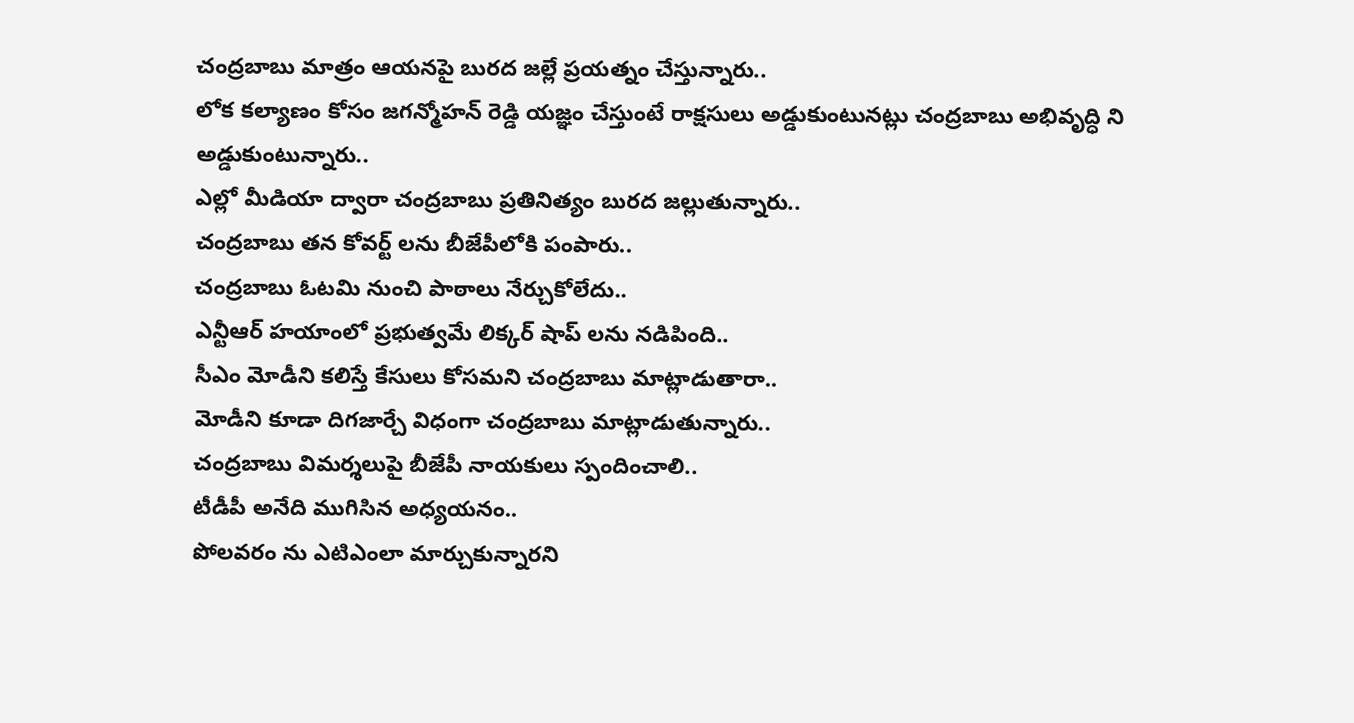చంద్రబాబు మాత్రం ఆయనపై బురద జల్లే ప్రయత్నం చేస్తున్నారు..
లోక కల్యాణం కోసం జగన్మోహన్ రెడ్డి యజ్ఞం చేస్తుంటే రాక్షసులు అడ్డుకుంటునట్లు చంద్రబాబు అభివృద్ధి ని అడ్డుకుంటున్నారు..
ఎల్లో మీడియా ద్వారా చంద్రబాబు ప్రతినిత్యం బురద జల్లుతున్నారు..
చంద్రబాబు తన కోవర్ట్ లను బీజేపీలోకి పంపారు..
చంద్రబాబు ఓటమి నుంచి పాఠాలు నేర్చుకోలేదు..
ఎన్టీఆర్ హయాంలో ప్రభుత్వమే లిక్కర్ షాప్ లను నడిపింది..
సీఎం మోడీని కలిస్తే కేసులు కోసమని చంద్రబాబు మాట్లాడుతారా..
మోడీని కూడా దిగజార్చే విధంగా చంద్రబాబు మాట్లాడుతున్నారు..
చంద్రబాబు విమర్శలుపై బీజేపీ నాయకులు స్పందించాలి..
టీడీపీ అనేది ముగిసిన అధ్యయనం..
పోలవరం ను ఎటిఎంలా మార్చుకున్నారని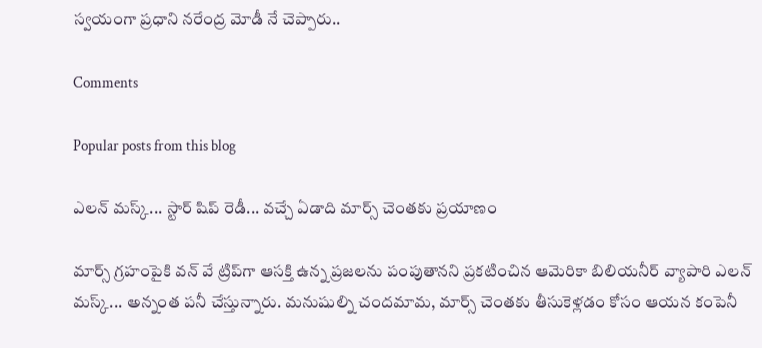స్వయంగా ప్రధాని నరేంద్ర మోడీ నే చెప్పారు..

Comments

Popular posts from this blog

ఎలన్ మస్క్... స్టార్ షిప్ రెడీ... వచ్చే ఏడాది మార్స్ చెంతకు ప్రయాణం

మార్స్ గ్రహంపైకి వన్ వే ట్రిప్‌గా ఆసక్తి ఉన్న ప్రజలను పంపుతానని ప్రకటించిన ఆమెరికా బిలియనీర్ వ్యాపారి ఎలన్ మస్క్... అన్నంత పనీ చేస్తున్నారు. మనుషుల్ని చందమామ, మార్స్ చెంతకు తీసుకెళ్లడం కోసం ఆయన కంపెనీ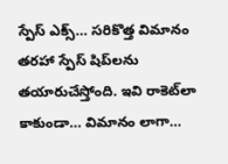స్పేస్ ఎక్స్... సరికొత్త విమానం తరహా స్పేస్ షిప్‌లను తయారుచేస్తోంది. ఇవి రాకెట్‌‌లా కాకుండా... విమానం లాగా...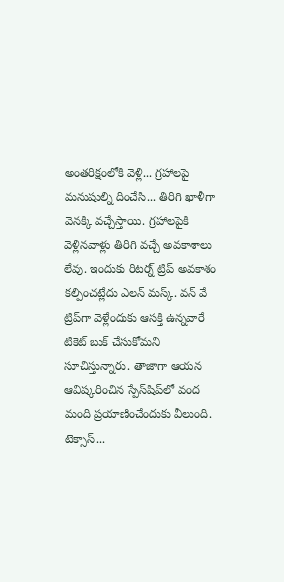అంతరిక్షంలోకి వెళ్లి... గ్రహాలపై మనుషుల్ని దించేసి... తిరిగి ఖాళీగా వెనక్కి వచ్చేస్తాయి. గ్రహాలపైకి వెళ్లినవాళ్లు తిరిగి వచ్చే అవకాశాలు లేవు. ఇందుకు రిటర్న్ ట్రిప్ అవకాశం కల్పించట్లేదు ఎలన్ మస్క్. వన్ వే ట్రిప్‌గా వెళ్లేందుకు ఆసక్తి ఉన్నవారే టికెట్ బుక్ చేసుకోమని సూచిస్తున్నారు. తాజాగా ఆయన ఆవిష్కరించిన స్పేస్‌షిప్‌లో వంద మంది ప్రయాణించేందుకు వీలుంది. టెక్సాస్...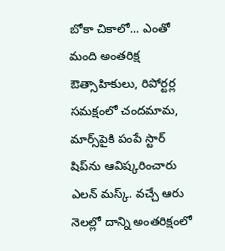బోకా చికాలో... ఎంతో మంది అంతరిక్ష ఔత్సాహికులు, రిపోర్టర్ల సమక్షంలో చందమామ, మార్స్‌పైకి పంపే స్టార్ షిప్‌ను ఆవిష్కరించారు ఎలన్ మస్క్. వచ్చే ఆరు నెలల్లో దాన్ని అంతరిక్షంలో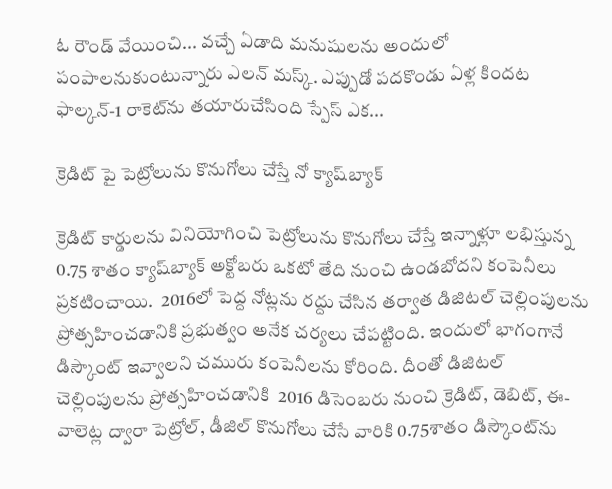ఓ రౌండ్ వేయించి... వచ్చే ఏడాది మనుషులను అందులో పంపాలనుకుంటున్నారు ఎలన్ మస్క్. ఎప్పుడో పదకొండు ఏళ్ల కిందట ఫాల్కన్-1 రాకెట్‌ను తయారుచేసింది స్పేస్ ఎక...

క్రెడిట్ పై పెట్రోలును కొనుగోలు చేస్తే నో క్యాష్‌బ్యాక్‌

క్రెడిట్‌ కార్డులను వినియోగించి పెట్రోలును కొనుగోలు చేస్తే ఇన్నాళ్లూ లభిస్తున్న 0.75 శాతం క్యాష్‌బ్యాక్‌ అక్టోబరు ఒకటో తేది నుంచి ఉండబోదని కంపెనీలు ప్ర‌క‌టించాయి.  2016లో పెద్ద నోట్లను రద్దు చేసిన తర్వాత డిజిటల్‌ చెల్లింపులను ప్రోత్సహించడానికి ప్రభుత్వం అనేక చర్యలు చేపట్టింది. ఇందులో భాగంగానే డిస్కౌంట్‌ ఇవ్వాలని చమురు కంపెనీలను కోరింది. దీంతో డిజిటల్‌ చెల్లింపులను ప్రోత్సహించడానికి  2016 డిసెంబరు నుంచి క్రెడిట్‌, డెబిట్‌, ఈ-వాలెట్ల ద్వారా పెట్రోల్‌, డీజిల్‌ కొనుగోలు చేసే వారికి 0.75శాతం డిస్కౌంట్‌ను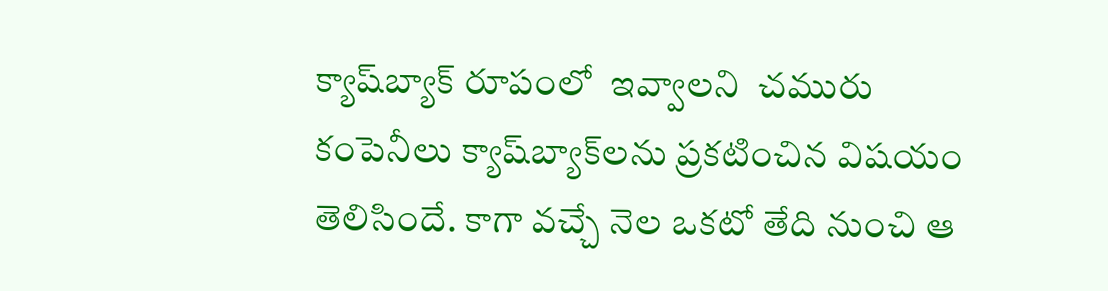క్యాష్‌బ్యాక్‌ రూపంలో  ఇవ్వాల‌ని  చమురు కంపెనీలు క్యాష్‌బ్యాక్‌లను ప్రకటించిన విష‌యం తెలిసిందే. కాగా వచ్చే నెల ఒకటో తేది నుంచి ఆ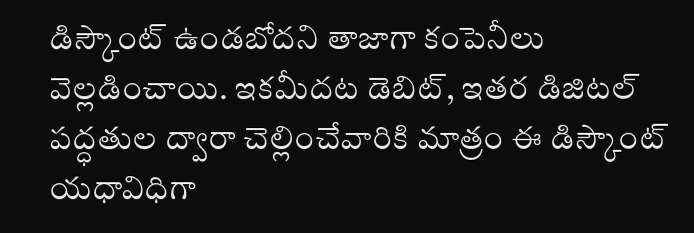డిస్కౌంట్‌ ఉండబోదని తాజాగా కంపెనీలు వెల్లడించాయి. ఇకమీదట డెబిట్‌, ఇతర డిజిటల్‌ పద్ధతుల ద్వారా చెల్లించేవారికి మాత్రం ఈ డిస్కౌంట్‌ యధావిధిగా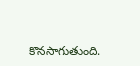కొనసాగుతుంది.